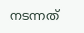നടന്നത്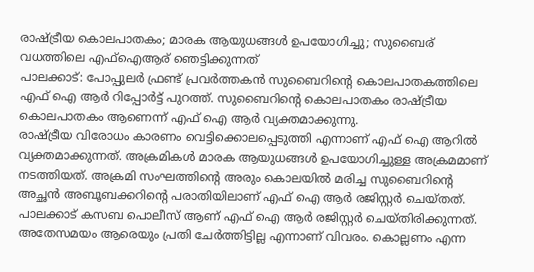രാഷ്ട്രീയ കൊലപാതകം; മാരക ആയുധങ്ങൾ ഉപയോഗിച്ചു; സുബൈര് വധത്തിലെ എഫ്ഐആര് ഞെട്ടിക്കുന്നത്
പാലക്കാട്: പോപ്പുലർ ഫ്രണ്ട് പ്രവർത്തകൻ സുബൈറിന്റെ കൊലപാതകത്തിലെ എഫ് ഐ ആർ റിപ്പോർട്ട് പുറത്ത്. സുബൈറിന്റെ കൊലപാതകം രാഷ്ട്രീയ കൊലപാതകം ആണെന്ന് എഫ് ഐ ആർ വ്യക്തമാക്കുന്നു.
രാഷ്ട്രീയ വിരോധം കാരണം വെട്ടിക്കൊലപ്പെടുത്തി എന്നാണ് എഫ് ഐ ആറിൽ വ്യക്തമാക്കുന്നത്. അക്രമികൾ മാരക ആയുധങ്ങൾ ഉപയോഗിച്ചുള്ള അക്രമമാണ് നടത്തിയത്. അക്രമി സംഘത്തിന്റെ അരും കൊലയിൽ മരിച്ച സുബൈറിന്റെ അച്ഛൻ അബൂബക്കറിന്റെ പരാതിയിലാണ് എഫ് ഐ ആർ രജിസ്റ്റർ ചെയ്തത്.
പാലക്കാട് കസബ പൊലീസ് ആണ് എഫ് ഐ ആർ രജിസ്റ്റർ ചെയ്തിരിക്കുന്നത്. അതേസമയം ആരെയും പ്രതി ചേർത്തിട്ടില്ല എന്നാണ് വിവരം. കൊല്ലണം എന്ന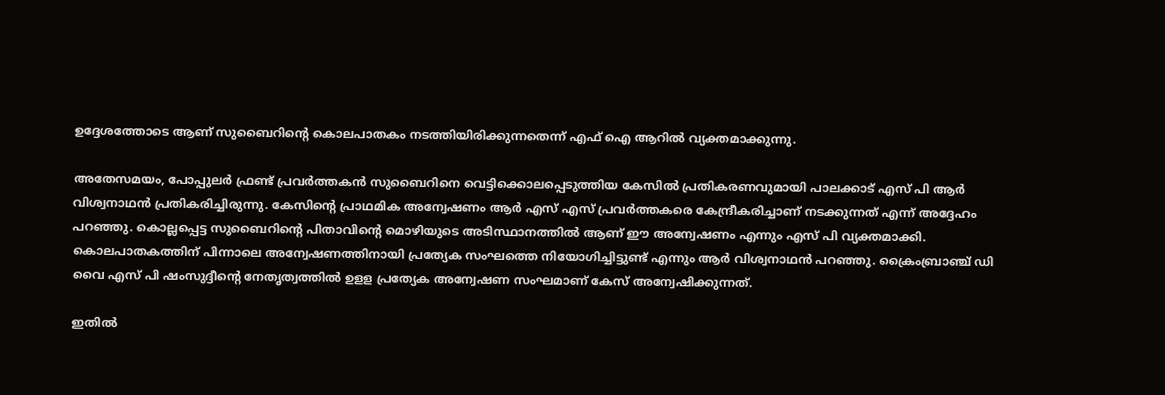ഉദ്ദേശത്തോടെ ആണ് സുബൈറിന്റെ കൊലപാതകം നടത്തിയിരിക്കുന്നതെന്ന് എഫ് ഐ ആറിൽ വ്യക്തമാക്കുന്നു.

അതേസമയം, പോപ്പുലർ ഫ്രണ്ട് പ്രവർത്തകൻ സുബൈറിനെ വെട്ടിക്കൊലപ്പെടുത്തിയ കേസിൽ പ്രതികരണവുമായി പാലക്കാട് എസ് പി ആർ വിശ്വനാഥൻ പ്രതികരിച്ചിരുന്നു. കേസിന്റെ പ്രാഥമിക അന്വേഷണം ആർ എസ് എസ് പ്രവർത്തകരെ കേന്ദ്രീകരിച്ചാണ് നടക്കുന്നത് എന്ന് അദ്ദേഹം പറഞ്ഞു. കൊല്ലപ്പെട്ട സുബൈറിന്റെ പിതാവിന്റെ മൊഴിയുടെ അടിസ്ഥാനത്തിൽ ആണ് ഈ അന്വേഷണം എന്നും എസ് പി വ്യക്തമാക്കി. കൊലപാതകത്തിന് പിന്നാലെ അന്വേഷണത്തിനായി പ്രത്യേക സംഘത്തെ നിയോഗിച്ചിട്ടുണ്ട് എന്നും ആർ വിശ്വനാഥൻ പറഞ്ഞു. ക്രൈംബ്രാഞ്ച് ഡി വൈ എസ് പി ഷംസുദ്ദീന്റെ നേതൃത്വത്തിൽ ഉളള പ്രത്യേക അന്വേഷണ സംഘമാണ് കേസ് അന്വേഷിക്കുന്നത്.

ഇതിൽ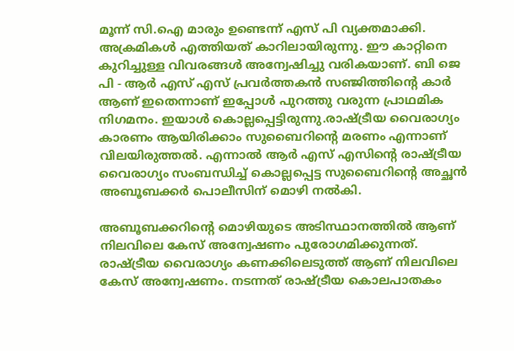മൂന്ന് സി.ഐ മാരും ഉണ്ടെന്ന് എസ് പി വ്യക്തമാക്കി. അക്രമികൾ എത്തിയത് കാറിലായിരുന്നു. ഈ കാറ്റിനെ കുറിച്ചുള്ള വിവരങ്ങൾ അന്വേഷിച്ചു വരികയാണ്. ബി ജെ പി - ആർ എസ് എസ് പ്രവർത്തകൻ സഞ്ജിത്തിന്റെ കാർ ആണ് ഇതെന്നാണ് ഇപ്പോൾ പുറത്തു വരുന്ന പ്രാഥമിക നിഗമനം. ഇയാൾ കൊല്ലപ്പെട്ടിരുന്നു.രാഷ്ട്രീയ വൈരാഗ്യം കാരണം ആയിരിക്കാം സുബൈറിന്റെ മരണം എന്നാണ് വിലയിരുത്തൽ. എന്നാൽ ആർ എസ് എസിന്റെ രാഷ്ട്രീയ വൈരാഗ്യം സംബന്ധിച്ച് കൊല്ലപ്പെട്ട സുബൈറിന്റെ അച്ഛൻ അബൂബക്കർ പൊലീസിന് മൊഴി നൽകി.

അബൂബക്കറിന്റെ മൊഴിയുടെ അടിസ്ഥാനത്തിൽ ആണ് നിലവിലെ കേസ് അന്വേഷണം പുരോഗമിക്കുന്നത്. രാഷ്ട്രീയ വൈരാഗ്യം കണക്കിലെടുത്ത് ആണ് നിലവിലെ കേസ് അന്വേഷണം. നടന്നത് രാഷ്ട്രീയ കൊലപാതകം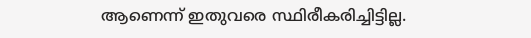ആണെന്ന് ഇതുവരെ സ്ഥിരീകരിച്ചിട്ടില്ല.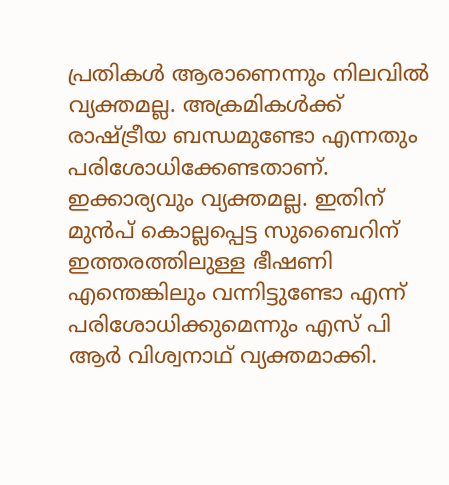പ്രതികൾ ആരാണെന്നും നിലവിൽ വ്യക്തമല്ല. അക്രമികൾക്ക് രാഷ്ട്രീയ ബന്ധമുണ്ടോ എന്നതും പരിശോധിക്കേണ്ടതാണ്. ഇക്കാര്യവും വ്യക്തമല്ല. ഇതിന് മുൻപ് കൊല്ലപ്പെട്ട സുബൈറിന് ഇത്തരത്തിലുള്ള ഭീഷണി എന്തെങ്കിലും വന്നിട്ടുണ്ടോ എന്ന് പരിശോധിക്കുമെന്നും എസ് പി ആർ വിശ്വനാഥ് വ്യക്തമാക്കി.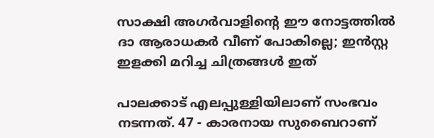സാക്ഷി അഗർവാളിന്റെ ഈ നോട്ടത്തിൽ ദാ ആരാധകർ വീണ് പോകില്ലെ; ഇൻസ്റ്റ ഇളക്കി മറിച്ച ചിത്രങ്ങൾ ഇത്

പാലക്കാട് എലപ്പുള്ളിയിലാണ് സംഭവം നടന്നത്. 47 - കാരനായ സുബൈറാണ്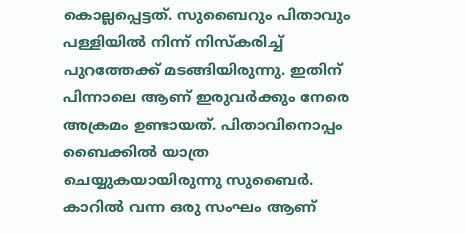കൊല്ലപ്പെട്ടത്. സുബൈറും പിതാവും പള്ളിയിൽ നിന്ന് നിസ്കരിച്ച് പുറത്തേക്ക് മടങ്ങിയിരുന്നു. ഇതിന് പിന്നാലെ ആണ് ഇരുവർക്കും നേരെ അക്രമം ഉണ്ടായത്. പിതാവിനൊപ്പം ബൈക്കിൽ യാത്ര ചെയ്യുകയായിരുന്നു സുബൈർ. കാറിൽ വന്ന ഒരു സംഘം ആണ്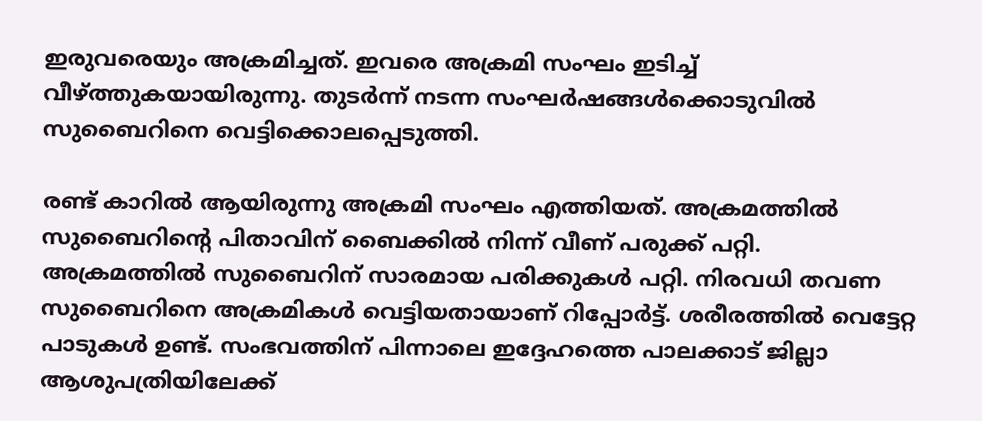ഇരുവരെയും അക്രമിച്ചത്. ഇവരെ അക്രമി സംഘം ഇടിച്ച് വീഴ്ത്തുകയായിരുന്നു. തുടർന്ന് നടന്ന സംഘർഷങ്ങൾക്കൊടുവിൽ സുബൈറിനെ വെട്ടിക്കൊലപ്പെടുത്തി.

രണ്ട് കാറിൽ ആയിരുന്നു അക്രമി സംഘം എത്തിയത്. അക്രമത്തിൽ സുബൈറിന്റെ പിതാവിന് ബൈക്കിൽ നിന്ന് വീണ് പരുക്ക് പറ്റി. അക്രമത്തിൽ സുബൈറിന് സാരമായ പരിക്കുകൾ പറ്റി. നിരവധി തവണ സുബൈറിനെ അക്രമികൾ വെട്ടിയതായാണ് റിപ്പോർട്ട്. ശരീരത്തിൽ വെട്ടേറ്റ പാടുകൾ ഉണ്ട്. സംഭവത്തിന് പിന്നാലെ ഇദ്ദേഹത്തെ പാലക്കാട് ജില്ലാ ആശുപത്രിയിലേക്ക്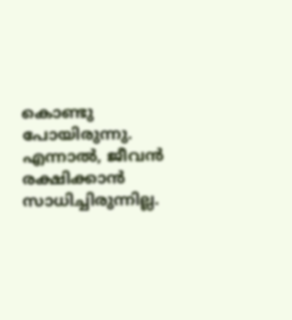കൊണ്ടു പോയിരുന്നു. എന്നാൽ, ജീവൻ രക്ഷിക്കാൻ സാധിച്ചിരുന്നില്ല.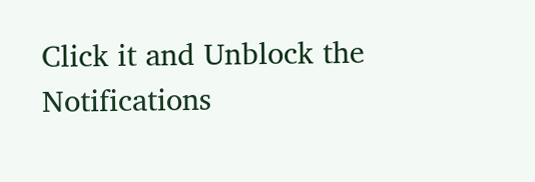Click it and Unblock the Notifications